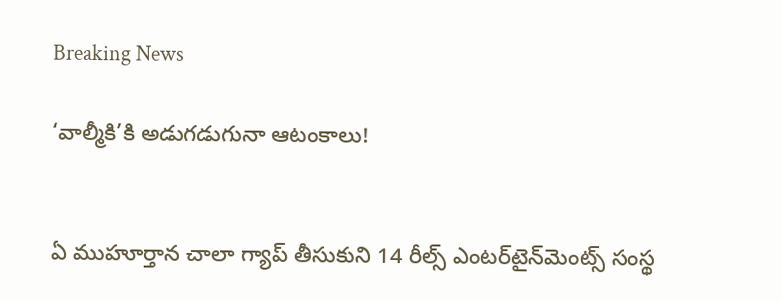Breaking News

‘వాల్మీకి’కి అడుగడుగునా ఆటంకాలు!


ఏ ముహూర్తాన చాలా గ్యాప్‌ తీసుకుని 14 రీల్స్‌ ఎంటర్‌టైన్‌మెంట్స్‌ సంస్థ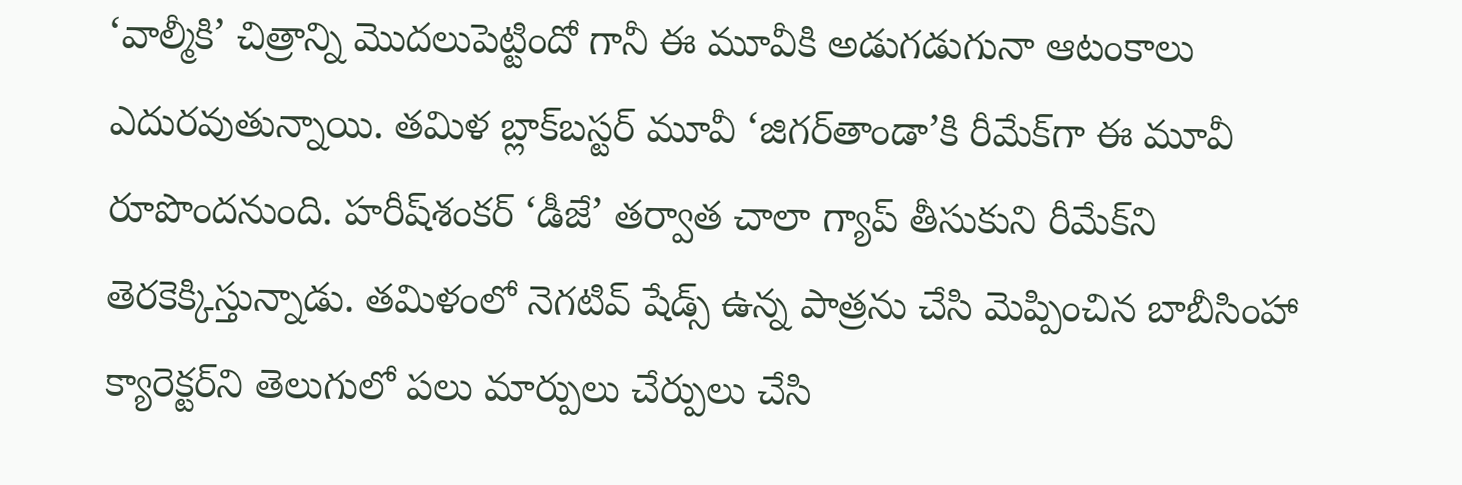‘వాల్మీకి’ చిత్రాన్ని మొదలుపెట్టిందో గానీ ఈ మూవీకి అడుగడుగునా ఆటంకాలు ఎదురవుతున్నాయి. తమిళ బ్లాక్‌బస్టర్‌ మూవీ ‘జిగర్‌తాండా’కి రీమేక్‌గా ఈ మూవీ రూపొందనుంది. హరీష్‌శంకర్‌ ‘డీజే’ తర్వాత చాలా గ్యాప్‌ తీసుకుని రీమేక్‌ని తెరకెక్కిస్తున్నాడు. తమిళంలో నెగటివ్‌ షేడ్స్‌ ఉన్న పాత్రను చేసి మెప్పించిన బాబీసింహా క్యారెక్టర్‌ని తెలుగులో పలు మార్పులు చేర్పులు చేసి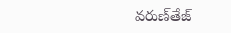వరుణ్‌తేజ్‌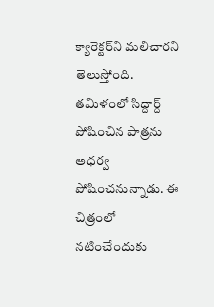క్యారెక్టర్‌ని మలిచారని తెలుస్తోంది. తమిళంలో సిద్దార్ద్‌ పోషించిన పాత్రను అధర్వ పోషించనున్నాడు. ఈ చిత్రంలో నటించేందుకు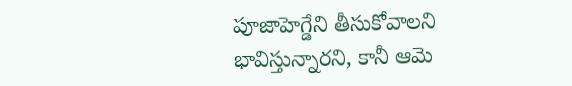పూజాహెగ్డేని తీసుకోవాలని భావిస్తున్నారని, కానీ ఆమె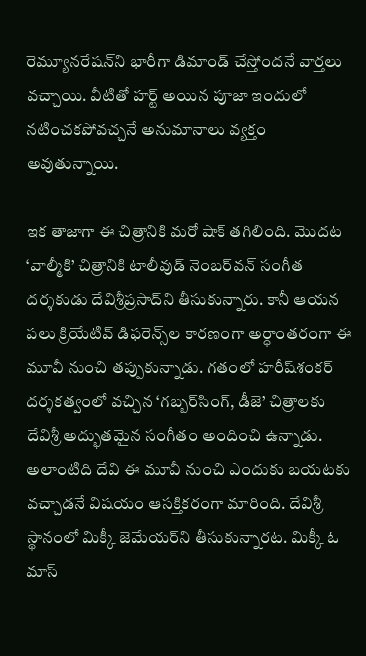రెమ్యూనరేషన్‌ని భారీగా డిమాండ్‌ చేస్తోందనే వార్తలు వచ్చాయి. వీటితో హర్ట్‌ అయిన పూజా ఇందులో నటించకపోవచ్చనే అనుమానాలు వ్యక్తం అవుతున్నాయి.

ఇక తాజాగా ఈ చిత్రానికి మరో షాక్‌ తగిలింది. మొదట ‘వాల్మీకి’ చిత్రానికి టాలీవుడ్‌ నెంబర్‌వన్‌ సంగీత దర్శకుడు దేవిశ్రీప్రసాద్‌ని తీసుకున్నారు. కానీ ఆయన పలు క్రియేటివ్‌ డిఫరెన్స్‌ల కారణంగా అర్ధాంతరంగా ఈ మూవీ నుంచి తప్పుకున్నాడు. గతంలో హరీష్‌శంకర్‌ దర్శకత్వంలో వచ్చిన ‘గబ్బర్‌సింగ్‌, డీజె’ చిత్రాలకు దేవిశ్రీ అద్భుతమైన సంగీతం అందించి ఉన్నాడు. అలాంటిది దేవి ఈ మూవీ నుంచి ఎందుకు బయటకు వచ్చాడనే విషయం ఆసక్తికరంగా మారింది. దేవిశ్రీ స్థానంలో మిక్కీ జెమేయర్‌ని తీసుకున్నారట. మిక్కీ ఓ మాస్‌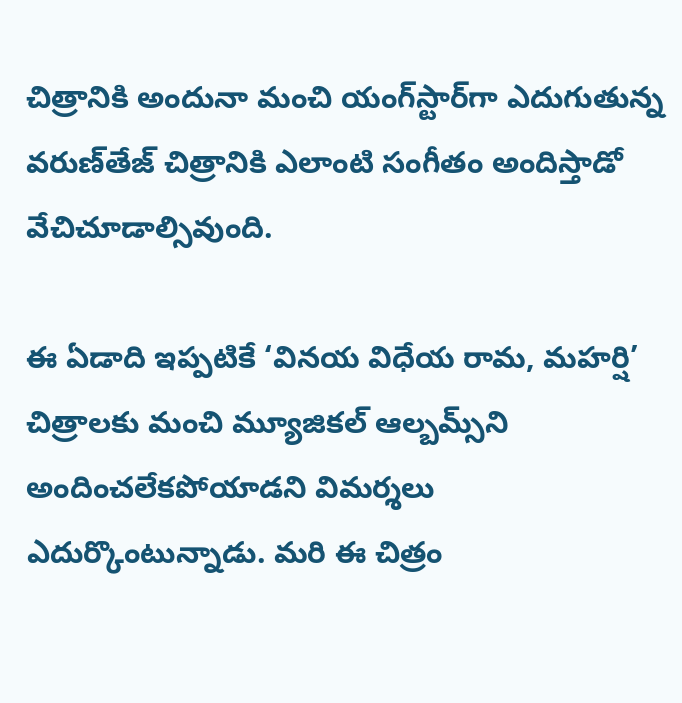చిత్రానికి అందునా మంచి యంగ్‌స్టార్‌గా ఎదుగుతున్న వరుణ్‌తేజ్‌ చిత్రానికి ఎలాంటి సంగీతం అందిస్తాడో వేచిచూడాల్సివుంది.

ఈ ఏడాది ఇప్పటికే ‘వినయ విధేయ రామ, మహర్షి’ చిత్రాలకు మంచి మ్యూజికల్‌ ఆల్బమ్స్‌ని అందించలేకపోయాడని విమర్శలు ఎదుర్కొంటున్నాడు. మరి ఈ చిత్రం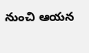నుంచి ఆయన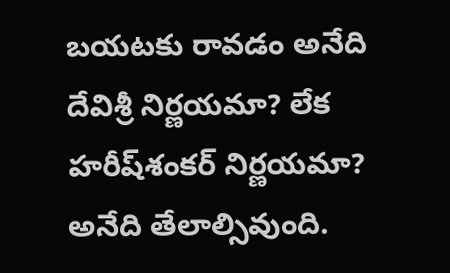బయటకు రావడం అనేది దేవిశ్రీ నిర్ణయమా? లేక హరీష్‌శంకర్‌ నిర్ణయమా? అనేది తేలాల్సివుంది.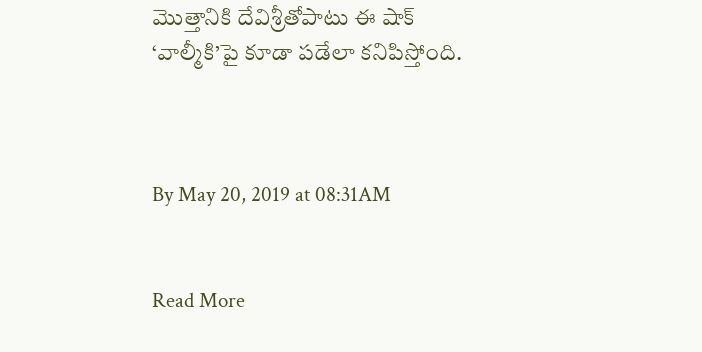మొత్తానికి దేవిశ్రీతోపాటు ఈ షాక్‌ ‘వాల్మీకి’పై కూడా పడేలా కనిపిస్తోంది.



By May 20, 2019 at 08:31AM


Read More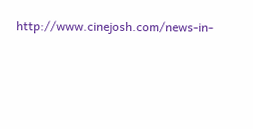http://www.cinejosh.com/news-in-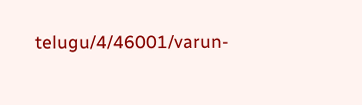telugu/4/46001/varun-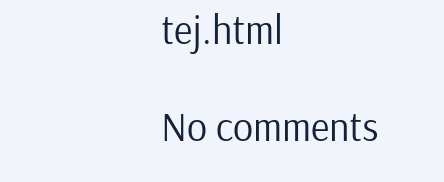tej.html

No comments